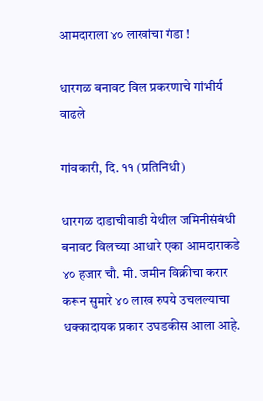आमदाराला ४० लाखांचा गंडा !

धारगळ बनावट विल प्रकरणाचे गांभीर्य वाढले

गांवकारी, दि. ११ (प्रतिनिधी)

धारगळ दाडाचीवाडी येथील जमिनीसंबंधी बनावट विलच्या आधारे एका आमदाराकडे ४० हजार चौ. मी. जमीन विक्रीचा करार करून सुमारे ४० लाख रुपये उचलल्याचा धक्कादायक प्रकार उघडकीस आला आहे.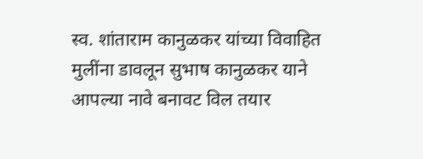स्व. शांताराम कानुळकर यांच्या विवाहित मुलींना डावलून सुभाष कानुळकर याने आपल्या नावे बनावट विल तयार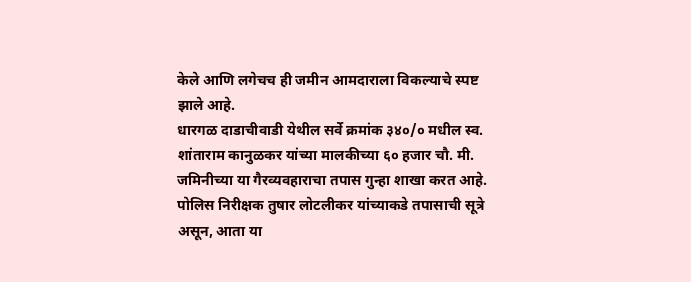केले आणि लगेचच ही जमीन आमदाराला विकल्याचे स्पष्ट झाले आहे.
धारगळ दाडाचीवाडी येथील सर्वे क्रमांक ३४०/० मधील स्व. शांताराम कानुळकर यांच्या मालकीच्या ६० हजार चौ. मी. जमिनीच्या या गैरव्यवहाराचा तपास गुन्हा शाखा करत आहे. पोलिस निरीक्षक तुषार लोटलीकर यांच्याकडे तपासाची सूत्रे असून, आता या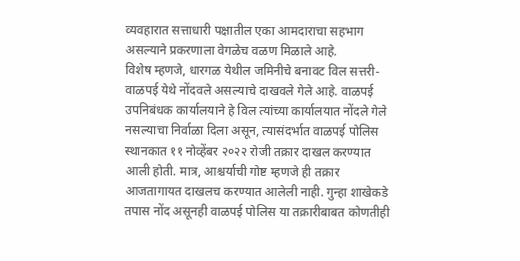व्यवहारात सत्ताधारी पक्षातील एका आमदाराचा सहभाग असल्याने प्रकरणाला वेगळेच वळण मिळाले आहे.
विशेष म्हणजे, धारगळ येथील जमिनीचे बनावट विल सत्तरी-वाळपई येथे नोंदवले असल्याचे दाखवले गेले आहे. वाळपई उपनिबंधक कार्यालयाने हे विल त्यांच्या कार्यालयात नोंदले गेले नसल्याचा निर्वाळा दिला असून, त्यासंदर्भात वाळपई पोलिस स्थानकात ११ नोव्हेंबर २०२२ रोजी तक्रार दाखल करण्यात आली होती. मात्र, आश्चर्याची गोष्ट म्हणजे ही तक्रार आजतागायत दाखलच करण्यात आलेली नाही. गुन्हा शाखेकडे तपास नोंद असूनही वाळपई पोलिस या तक्रारीबाबत कोणतीही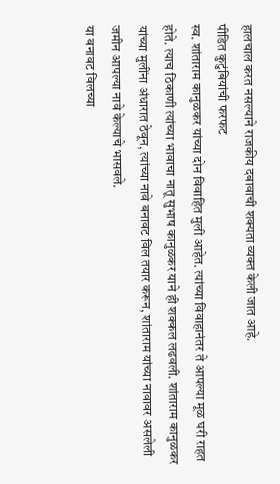हालचाल करत नसल्याने राजकीय दबावाची शक्यता व्यक्त केली जात आहे.
पीडित कुटुंबियांची फरफट
स्व. शांताराम कानुळकर यांच्या दोन विवाहित मुली आहेत. त्यांच्या विवाहानंतर ते आपल्या मूळ घरी राहत होते. त्याच ठिकाणी त्यांच्या भावाचा नातू सुभाष कानुळकर याने ही शक्कल लढवली. शांताराम कानुळकर यांच्या मुलींना अंधारात ठेवून, त्यांच्या नावे बनावट विल तयार करून, शांताराम यांच्या नावावर असलेली जमीन आपल्या नावे केल्याचे भासवले.
या बनावट विलच्या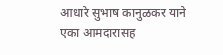आधारे सुभाष कानुळकर याने एका आमदारासह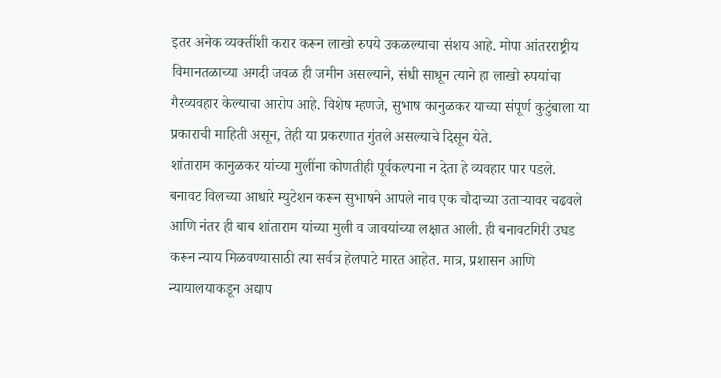इतर अनेक व्यक्तींशी करार करून लाखो रुपये उकळल्याचा संशय आहे. मोपा आंतरराष्ट्रीय विमानतळाच्या अगदी जवळ ही जमीन असल्याने, संधी साधून त्याने हा लाखो रुपयांचा गैरव्यवहार केल्याचा आरोप आहे. विशेष म्हणजे, सुभाष कानुळकर याच्या संपूर्ण कुटुंबाला या प्रकाराची माहिती असून, तेही या प्रकरणात गुंतले असल्याचे दिसून येते.
शांताराम कानुळकर यांच्या मुलींना कोणतीही पूर्वकल्पना न देता हे व्यवहार पार पडले. बनावट विलच्या आधारे म्युटेशन करून सुभाषने आपले नाव एक चौदाच्या उताऱ्यावर चढवले आणि नंतर ही बाब शांताराम यांच्या मुली व जावयांच्या लक्षात आली. ही बनावटगिरी उघड करून न्याय मिळवण्यासाठी त्या सर्वत्र हेलपाटे मारत आहेत. मात्र, प्रशासन आणि न्यायालयाकडून अद्याप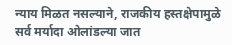न्याय मिळत नसल्याने, राजकीय हस्तक्षेपामुळे सर्व मर्यादा ओलांडल्या जात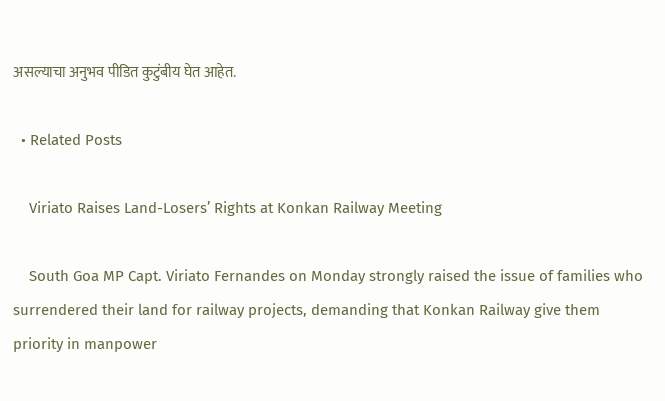असल्याचा अनुभव पीडित कुटुंबीय घेत आहेत.

  • Related Posts

    Viriato Raises Land-Losers’ Rights at Konkan Railway Meeting

    South Goa MP Capt. Viriato Fernandes on Monday strongly raised the issue of families who surrendered their land for railway projects, demanding that Konkan Railway give them priority in manpower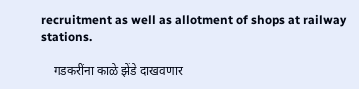recruitment as well as allotment of shops at railway stations.

    गडकरींना काळे झेंडे दाखवणार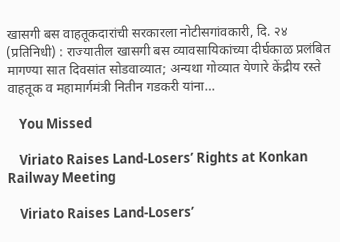खासगी बस वाहतूकदारांची सरकारला नोटीसगांवकारी, दि. २४ (प्रतिनिधी) : राज्यातील खासगी बस व्यावसायिकांच्या दीर्घकाळ प्रलंबित मागण्या सात दिवसांत सोडवाव्यात; अन्यथा गोव्यात येणारे केंद्रीय रस्ते वाहतूक व महामार्गमंत्री नितीन गडकरी यांना…

    You Missed

    Viriato Raises Land-Losers’ Rights at Konkan Railway Meeting

    Viriato Raises Land-Losers’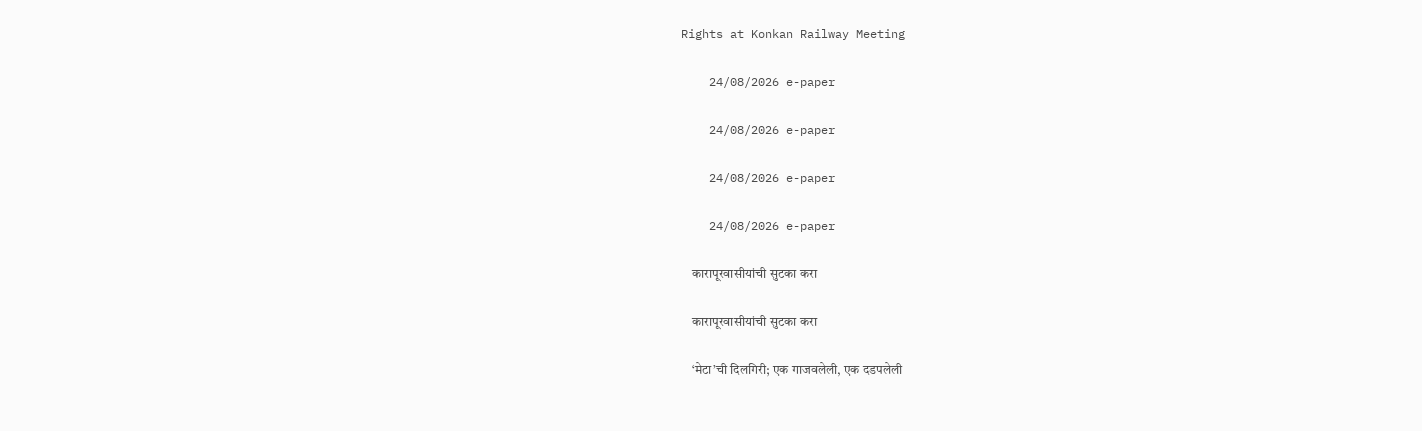Rights at Konkan Railway Meeting

    24/08/2026 e-paper

    24/08/2026 e-paper

    24/08/2026 e-paper

    24/08/2026 e-paper

    कारापूरवासीयांची सुटका करा

    कारापूरवासीयांची सुटका करा

    ‘मेटा’ची दिलगिरी; एक गाजवलेली, एक दडपलेली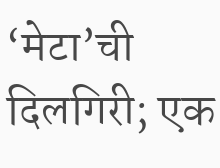‘मेटा’ची दिलगिरी; एक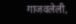गाजवलेली,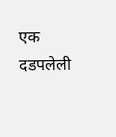एक दडपलेली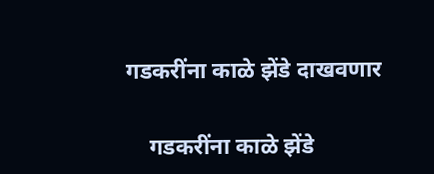गडकरींना काळे झेंडे दाखवणार

    गडकरींना काळे झेंडे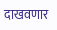दाखवणार